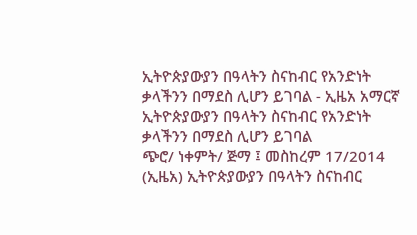ኢትዮጵያውያን በዓላትን ስናከብር የአንድነት ቃላችንን በማደስ ሊሆን ይገባል - ኢዜአ አማርኛ
ኢትዮጵያውያን በዓላትን ስናከብር የአንድነት ቃላችንን በማደስ ሊሆን ይገባል
ጭሮ/ ነቀምት/ ጅማ ፤ መስከረም 17/2014 (ኢዜአ) ኢትዮጵያውያን በዓላትን ስናከብር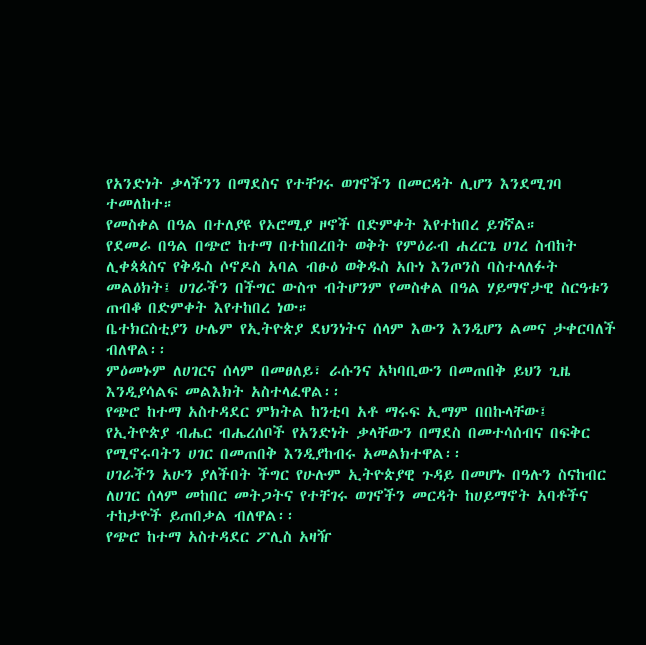የአንድነት ቃላችንን በማደስና የተቸገሩ ወገኖችን በመርዳት ሊሆን እንደሚገባ ተመለከተ።
የመስቀል በዓል በተለያዩ የኦሮሚያ ዞኖች በድምቀት እየተከበረ ይገኛል።
የደመራ በዓል በጭሮ ከተማ በተከበረበት ወቅት የምዕራብ ሐረርጌ ሀገረ ስብከት ሊቀጳጳስና የቅዱስ ሶኖዶስ አባል ብፁዕ ወቅዱስ አቡነ እንጦንስ ባስተላለፉት መልዕክት፤ ሀገራችን በችግር ውስጥ ብትሆንም የመስቀል በዓል ሃይማኖታዊ ስርዓቱን ጠብቆ በድምቀት እየተከበረ ነው።
ቤተክርስቲያን ሁሌም የኢትዮጵያ ደህንነትና ሰላም እውን እንዲሆን ልመና ታቀርባለች ብለዋል፡፡
ምዕመኑም ለሀገርና ሰላም በመፀለይ፣ ራሱንና አካባቢውን በመጠበቅ ይህን ጊዜ እንዲያሳልፍ መልእክት አስተላፈዋል፡፡
የጭሮ ከተማ አስተዳደር ምክትል ከንቲባ አቶ ማሩፍ ኢማም በበኩላቸው፤ የኢትዮጵያ ብሔር ብሔረሰቦች የአንድነት ቃላቸውን በማደስ በመተሳሰብና በፍቅር የሚኖሩባትን ሀገር በመጠበቅ እንዲያከብሩ አመልክተዋል፡፡
ሀገራችን አሁን ያለችበት ችግር የሁሉም ኢትዮጵያዊ ጉዳይ በመሆኑ በዓሉን ስናከብር ለሀገር ሰላም መከበር መትጋትና የተቸገሩ ወገኖችን መርዳት ከሀይማኖት አባቶችና ተከታዮች ይጠበቃል ብለዋል፡፡
የጭሮ ከተማ አስተዳደር ፖሊስ አዛዥ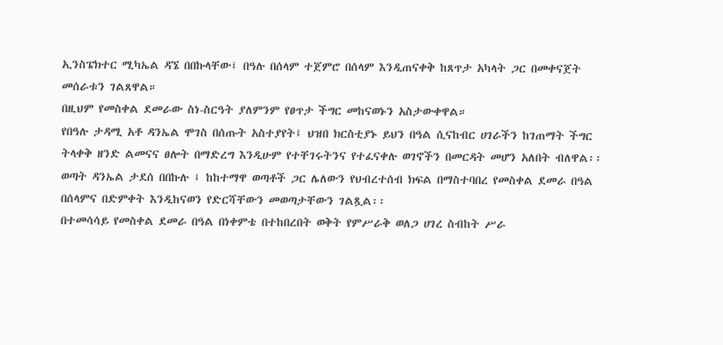ኢንስፔክተር ሚካኤል ዳኜ በበኩላቸው፤ በዓሉ በሰላም ተጀምሮ በሰላም እንዲጠናቀቅ ከጸጥታ አካላት ጋር በመቀናጀት መሰራቱን ገልጸዋል።
በዚህም የመስቀል ደመራው ስነ-ስርዓት ያለምንም የፀጥታ ችግር መከናወኑን አስታውቀዋል።
የበዓሉ ታዳሚ አቶ ዳንኤል ሞገስ በሰጡት አስተያየት፤ ህዝበ ክርስቲያኑ ይህን በዓል ሲናከብር ሀገራችን ከገጠማት ችግር ትላቀቅ ዘንድ ልመናና ፀሎት በማድረግ እንዲሁም የተቸገሩትንና የተፈናቀሉ ወገኖችን በመርዳት መሆን አለበት ብለዋል፡፡
ወጣት ዳንኤል ታደሰ በበኩሉ ፤ ከከተማዋ ወጣቶች ጋር ሌለውን የህብረተሰብ ክፍል በማስተባበረ የመስቀል ደመራ በዓል በሰላምና በድምቀት እንዲከናወን የድርሻቸውን መወጣታቸውን ገልጿል፡፡
በተመሳሳይ የመስቀል ደመራ በዓል በነቀምቴ በተከበረበት ወቅት የምሥራቅ ወለጋ ሀገረ ስብከት ሥራ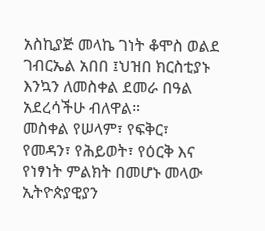አስኪያጅ መላኬ ገነት ቆሞስ ወልደ ገብርኤል አበበ ፤ህዝበ ክርስቲያኑ እንኳን ለመስቀል ደመራ በዓል አደረሳችሁ ብለዋል።
መስቀል የሠላም፣ የፍቅር፣ የመዳን፣ የሕይወት፣ የዕርቅ እና የነፃነት ምልክት በመሆኑ መላው ኢትዮጵያዊያን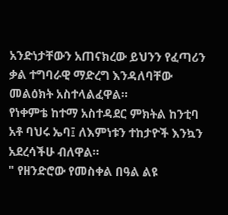አንድነታቸውን አጠናክረው ይህንን የፈጣሪን ቃል ተግባራዊ ማድረግ እንዳለባቸው መልዕክት አስተላልፈዋል።
የነቀምቴ ከተማ አስተዳደር ምክትል ከንቲባ አቶ ባህሩ ኤባ፤ ለእምነቱን ተከታዮች እንኳን አደረሳችሁ ብለዋል።
" የዘንድሮው የመስቀል በዓል ልዩ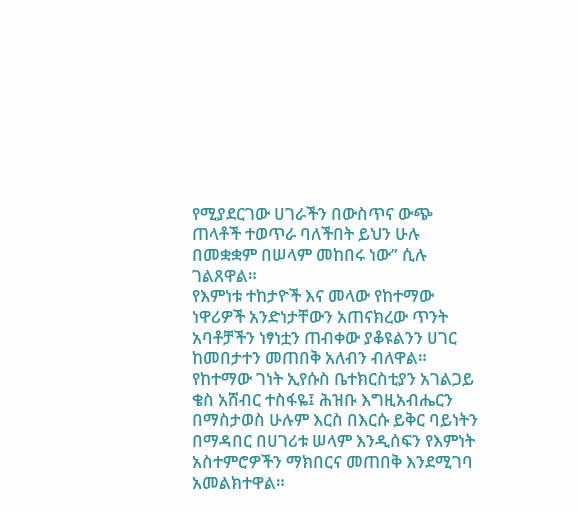የሚያደርገው ሀገራችን በውስጥና ውጭ ጠላቶች ተወጥራ ባለችበት ይህን ሁሉ በመቋቋም በሠላም መከበሩ ነው” ሲሉ ገልጸዋል።
የእምነቱ ተከታዮች እና መላው የከተማው ነዋሪዎች አንድነታቸውን አጠናክረው ጥንት አባቶቻችን ነፃነቷን ጠብቀው ያቆዩልንን ሀገር ከመበታተን መጠበቅ አለብን ብለዋል።
የከተማው ገነት ኢየሱስ ቤተክርስቲያን አገልጋይ ቄስ አሸብር ተስፋዬ፤ ሕዝቡ እግዚአብሔርን በማስታወስ ሁሉም እርስ በእርሱ ይቅር ባይነትን በማዳበር በሀገሪቱ ሠላም እንዲሰፍን የእምነት አስተምሮዎችን ማክበርና መጠበቅ እንደሚገባ አመልክተዋል።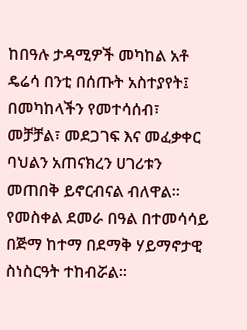ከበዓሉ ታዳሚዎች መካከል አቶ ዴሬሳ በንቲ በሰጡት አስተያየት፤ በመካከላችን የመተሳሰብ፣ መቻቻል፣ መደጋገፍ እና መፈቃቀር ባህልን አጠናክረን ሀገሪቱን መጠበቅ ይኖርብናል ብለዋል።
የመስቀል ደመራ በዓል በተመሳሳይ በጅማ ከተማ በደማቅ ሃይማኖታዊ ስነስርዓት ተከብሯል።